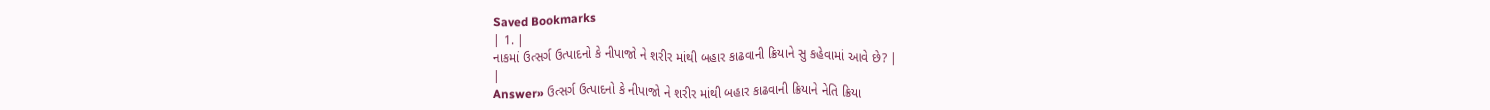Saved Bookmarks
| 1. |
નાકમાં ઉત્સર્ગ ઉત્પાદનો કે નીપાજો ને શરીર માંથી બહાર કાઢવાની ક્રિયાને સુ કહેવામાં આવે છે? |
|
Answer» ઉત્સર્ગ ઉત્પાદનો કે નીપાજો ને શરીર માંથી બહાર કાઢવાની ક્રિયાને નેતિ ક્રિયા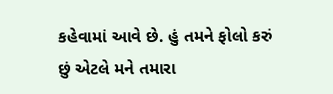કહેવામાં આવે છે. હું તમને ફોલો કરું છું એટલે મને તમારા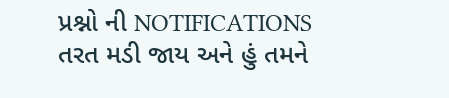પ્રશ્નો ની NOTIFICATIONS તરત મડી જાય અને હું તમને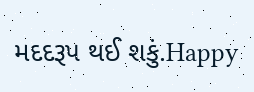મદદરૂપ થઈ શકું.Happy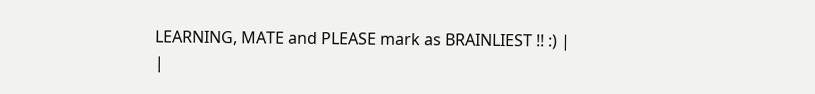LEARNING, MATE and PLEASE mark as BRAINLIEST !! :) |
|